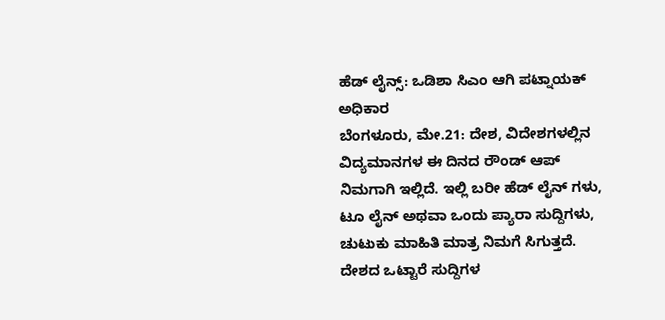ಹೆಡ್ ಲೈನ್ಸ್: ಒಡಿಶಾ ಸಿಎಂ ಆಗಿ ಪಟ್ನಾಯಕ್ ಅಧಿಕಾರ
ಬೆಂಗಳೂರು, ಮೇ.21: ದೇಶ, ವಿದೇಶಗಳಲ್ಲಿನ ವಿದ್ಯಮಾನಗಳ ಈ ದಿನದ ರೌಂಡ್ ಆಪ್ ನಿಮಗಾಗಿ ಇಲ್ಲಿದೆ. ಇಲ್ಲಿ ಬರೀ ಹೆಡ್ ಲೈನ್ ಗಳು, ಟೂ ಲೈನ್ ಅಥವಾ ಒಂದು ಪ್ಯಾರಾ ಸುದ್ದಿಗಳು, ಚುಟುಕು ಮಾಹಿತಿ ಮಾತ್ರ ನಿಮಗೆ ಸಿಗುತ್ತದೆ. ದೇಶದ ಒಟ್ಟಾರೆ ಸುದ್ದಿಗಳ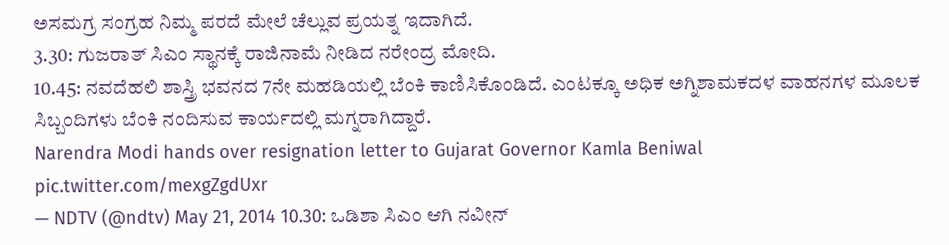ಅಸಮಗ್ರ ಸಂಗ್ರಹ ನಿಮ್ಮ ಪರದೆ ಮೇಲೆ ಚೆಲ್ಲುವ ಪ್ರಯತ್ನ ಇದಾಗಿದೆ.
3.30: ಗುಜರಾತ್ ಸಿಎಂ ಸ್ಥಾನಕ್ಕೆ ರಾಜಿನಾಮೆ ನೀಡಿದ ನರೇಂದ್ರ ಮೋದಿ.
10.45: ನವದೆಹಲಿ ಶಾಸ್ತ್ರಿ ಭವನದ 7ನೇ ಮಹಡಿಯಲ್ಲಿ ಬೆಂಕಿ ಕಾಣಿಸಿಕೊಂಡಿದೆ. ಎಂಟಕ್ಕೂ ಅಧಿಕ ಅಗ್ನಿಶಾಮಕದಳ ವಾಹನಗಳ ಮೂಲಕ ಸಿಬ್ಬಂದಿಗಳು ಬೆಂಕಿ ನಂದಿಸುವ ಕಾರ್ಯದಲ್ಲಿ ಮಗ್ನರಾಗಿದ್ದಾರೆ.
Narendra Modi hands over resignation letter to Gujarat Governor Kamla Beniwal pic.twitter.com/mexgZgdUxr
— NDTV (@ndtv) May 21, 2014 10.30: ಒಡಿಶಾ ಸಿಎಂ ಆಗಿ ನವೀನ್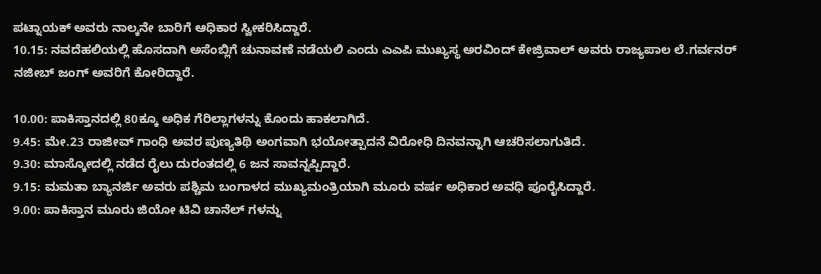ಪಟ್ನಾಯಕ್ ಅವರು ನಾಲ್ಕನೇ ಬಾರಿಗೆ ಆಧಿಕಾರ ಸ್ವೀಕರಿಸಿದ್ದಾರೆ.
10.15: ನವದೆಹಲಿಯಲ್ಲಿ ಹೊಸದಾಗಿ ಅಸೆಂಬ್ಲಿಗೆ ಚುನಾವಣೆ ನಡೆಯಲಿ ಎಂದು ಎಎಪಿ ಮುಖ್ಯಸ್ಥ ಅರವಿಂದ್ ಕೇಜ್ರಿವಾಲ್ ಅವರು ರಾಜ್ಯಪಾಲ ಲೆ.ಗರ್ವನರ್ ನಜೀಬ್ ಜಂಗ್ ಅವರಿಗೆ ಕೋರಿದ್ದಾರೆ.

10.00: ಪಾಕಿಸ್ತಾನದಲ್ಲಿ 80ಕ್ಕೂ ಅಧಿಕ ಗೆರಿಲ್ಲಾಗಳನ್ನು ಕೊಂದು ಹಾಕಲಾಗಿದೆ.
9.45: ಮೇ.23 ರಾಜೀವ್ ಗಾಂಧಿ ಅವರ ಪುಣ್ಯತಿಥಿ ಅಂಗವಾಗಿ ಭಯೋತ್ಪಾದನೆ ವಿರೋಧಿ ದಿನವನ್ನಾಗಿ ಆಚರಿಸಲಾಗುತಿದೆ.
9.30: ಮಾಸ್ಕೋದಲ್ಲಿ ನಡೆದ ರೈಲು ದುರಂತದಲ್ಲಿ 6 ಜನ ಸಾವನ್ನಪ್ಪಿದ್ದಾರೆ.
9.15: ಮಮತಾ ಬ್ಯಾನರ್ಜಿ ಅವರು ಪಶ್ಚಿಮ ಬಂಗಾಳದ ಮುಖ್ಯಮಂತ್ರಿಯಾಗಿ ಮೂರು ವರ್ಷ ಅಧಿಕಾರ ಅವಧಿ ಪೂರೈಸಿದ್ದಾರೆ.
9.00: ಪಾಕಿಸ್ತಾನ ಮೂರು ಜಿಯೋ ಟಿವಿ ಚಾನೆಲ್ ಗಳನ್ನು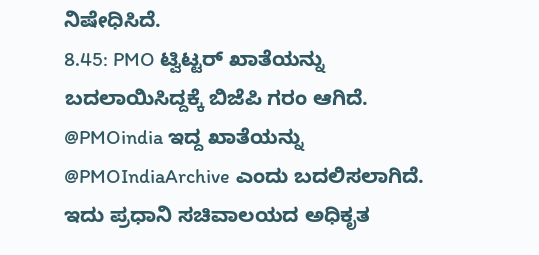ನಿಷೇಧಿಸಿದೆ.
8.45: PMO ಟ್ವಿಟ್ಟರ್ ಖಾತೆಯನ್ನು ಬದಲಾಯಿಸಿದ್ದಕ್ಕೆ ಬಿಜೆಪಿ ಗರಂ ಆಗಿದೆ. @PMOindia ಇದ್ದ ಖಾತೆಯನ್ನು @PMOIndiaArchive ಎಂದು ಬದಲಿಸಲಾಗಿದೆ. ಇದು ಪ್ರಧಾನಿ ಸಚಿವಾಲಯದ ಅಧಿಕೃತ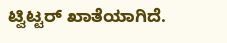ಟ್ವಿಟ್ಟರ್ ಖಾತೆಯಾಗಿದೆ.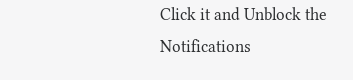Click it and Unblock the Notifications